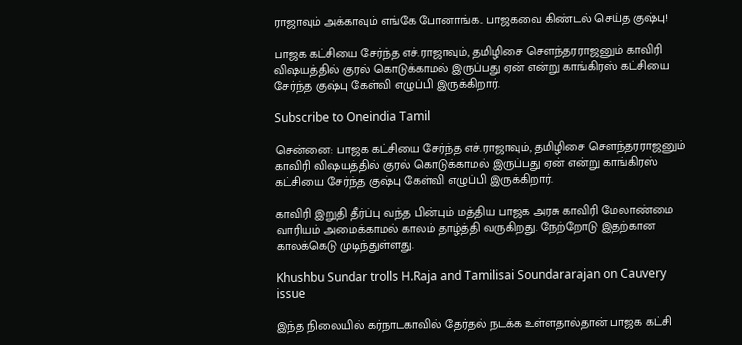ராஜாவும் அக்காவும் எங்கே போனாங்க.. பாஜகவை கிண்டல் செய்த குஷ்பு!

பாஜக கட்சியை சேர்ந்த எச்.ராஜாவும், தமிழிசை சௌந்தரராஜனும் காவிரி விஷயத்தில் குரல் கொடுக்காமல் இருப்பது ஏன் என்று காங்கிரஸ் கட்சியை சேர்ந்த குஷ்பு கேள்வி எழுப்பி இருக்கிறார்.

Subscribe to Oneindia Tamil

சென்னை: பாஜக கட்சியை சேர்ந்த எச்.ராஜாவும், தமிழிசை சௌந்தரராஜனும் காவிரி விஷயத்தில் குரல் கொடுக்காமல் இருப்பது ஏன் என்று காங்கிரஸ் கட்சியை சேர்ந்த குஷ்பு கேள்வி எழுப்பி இருக்கிறார்.

காவிரி இறுதி தீர்ப்பு வந்த பின்பும் மத்திய பாஜக அரசு காவிரி மேலாண்மை வாரியம் அமைக்காமல் காலம் தாழ்த்தி வருகிறது. நேற்றோடு இதற்கான காலக்கெடு முடிந்துள்ளது.

Khushbu Sundar trolls H.Raja and Tamilisai Soundararajan on Cauvery issue

இந்த நிலையில் கர்நாடகாவில் தேர்தல் நடக்க உள்ளதால்தான் பாஜக கட்சி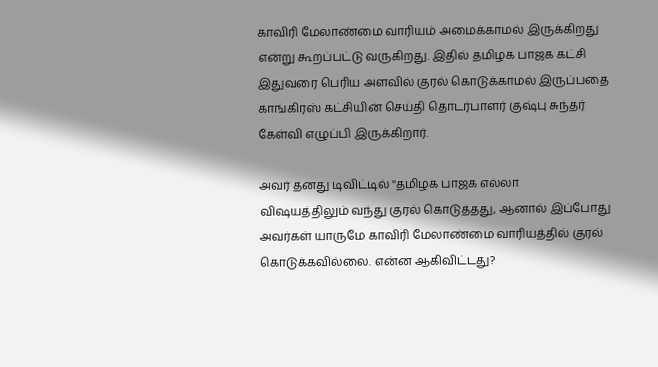காவிரி மேலாண்மை வாரியம் அமைக்காமல் இருக்கிறது என்று கூறப்பட்டு வருகிறது. இதில் தமிழக பாஜக கட்சி இதுவரை பெரிய அளவில் குரல் கொடுக்காமல் இருப்பதை காங்கிரஸ் கட்சியின் செய்தி தொடர்பாளர் குஷ்பு சுந்தர் கேள்வி எழுப்பி இருக்கிறார்.

அவர் தனது டிவிட்டில் ''தமிழக பாஜக எல்லா விஷயத்திலும் வந்து குரல் கொடுத்தது, ஆனால் இப்போது அவர்கள் யாருமே காவிரி மேலாண்மை வாரியத்தில் குரல் கொடுக்கவில்லை. என்ன ஆகிவிட்டது?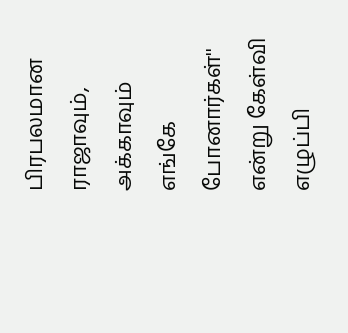பிரபலமான ராஜாவும், அக்காவும் எங்கே போனார்கள்'' என்று கேள்வி எழுப்பி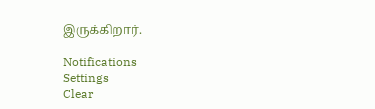இருக்கிறார்.

Notifications
Settings
Clear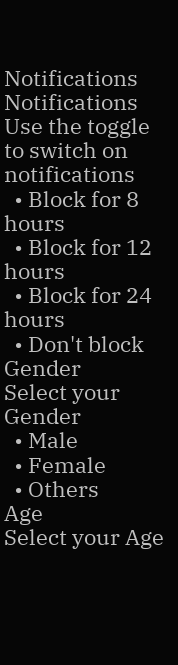Notifications
Notifications
Use the toggle to switch on notifications
  • Block for 8 hours
  • Block for 12 hours
  • Block for 24 hours
  • Don't block
Gender
Select your Gender
  • Male
  • Female
  • Others
Age
Select your Age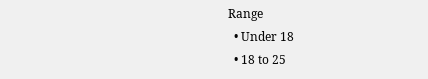Range
  • Under 18
  • 18 to 25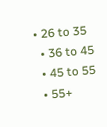• 26 to 35
  • 36 to 45
  • 45 to 55
  • 55+